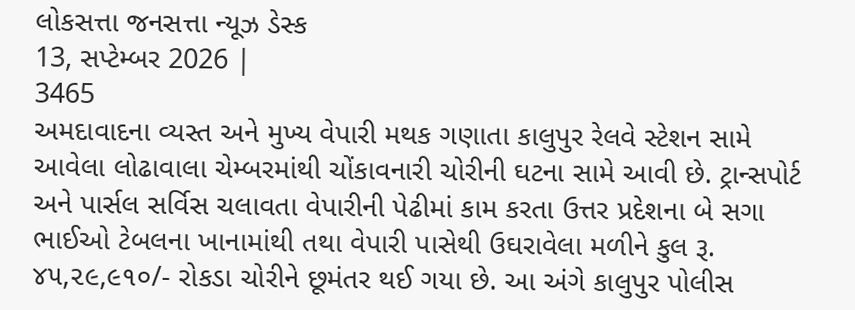લોકસત્તા જનસત્તા ન્યૂઝ ડેસ્ક
13, સપ્ટેમ્બર 2026 |
3465
અમદાવાદના વ્યસ્ત અને મુખ્ય વેપારી મથક ગણાતા કાલુપુર રેલવે સ્ટેશન સામે આવેલા લોઢાવાલા ચેમ્બરમાંથી ચોંકાવનારી ચોરીની ઘટના સામે આવી છે. ટ્રાન્સપોર્ટ અને પાર્સલ સર્વિસ ચલાવતા વેપારીની પેઢીમાં કામ કરતા ઉત્તર પ્રદેશના બે સગા ભાઈઓ ટેબલના ખાનામાંથી તથા વેપારી પાસેથી ઉઘરાવેલા મળીને કુલ રૂ. ૪૫,૨૯,૯૧૦/- રોકડા ચોરીને છૂમંતર થઈ ગયા છે. આ અંગે કાલુપુર પોલીસ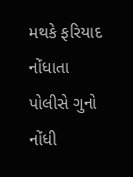મથકે ફરિયાદ નોંધાતા પોલીસે ગુનો નોંધી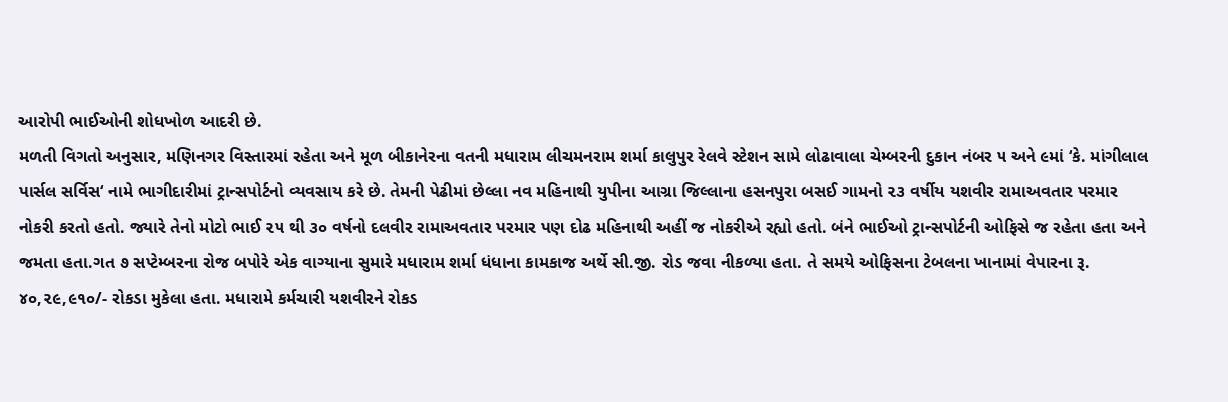આરોપી ભાઈઓની શોધખોળ આદરી છે.
મળતી વિગતો અનુસાર, મણિનગર વિસ્તારમાં રહેતા અને મૂળ બીકાનેરના વતની મધારામ લીચમનરામ શર્મા કાલુપુર રેલવે સ્ટેશન સામે લોઢાવાલા ચેમ્બરની દુકાન નંબર ૫ અને ૯માં ‘કે. માંગીલાલ પાર્સલ સર્વિસ‘ નામે ભાગીદારીમાં ટ્રાન્સપોર્ટનો વ્યવસાય કરે છે. તેમની પેઢીમાં છેલ્લા નવ મહિનાથી યુપીના આગ્રા જિલ્લાના હસનપુરા બસઈ ગામનો ૨૩ વર્ષીય યશવીર રામાઅવતાર પરમાર નોકરી કરતો હતો. જ્યારે તેનો મોટો ભાઈ ૨૫ થી ૩૦ વર્ષનો દલવીર રામાઅવતાર પરમાર પણ દોઢ મહિનાથી અહીં જ નોકરીએ રહ્યો હતો. બંને ભાઈઓ ટ્રાન્સપોર્ટની ઓફિસે જ રહેતા હતા અને જમતા હતા.ગત ૭ સપ્ટેમ્બરના રોજ બપોરે એક વાગ્યાના સુમારે મધારામ શર્મા ધંધાના કામકાજ અર્થે સી.જી. રોડ જવા નીકળ્યા હતા. તે સમયે ઓફિસના ટેબલના ખાનામાં વેપારના રૂ. ૪૦,૨૯,૯૧૦/- રોકડા મુકેલા હતા. મધારામે કર્મચારી યશવીરને રોકડ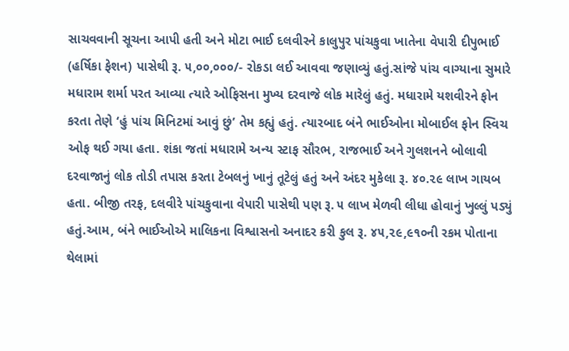સાચવવાની સૂચના આપી હતી અને મોટા ભાઈ દલવીરને કાલુપુર પાંચકુવા ખાતેના વેપારી દીપુભાઈ (હર્ષિકા ફેશન) પાસેથી રૂ. ૫,૦૦,૦૦૦/- રોકડા લઈ આવવા જણાવ્યું હતું.સાંજે પાંચ વાગ્યાના સુમારે મધારામ શર્મા પરત આવ્યા ત્યારે ઓફિસના મુખ્ય દરવાજે લોક મારેલું હતું. મધારામે યશવીરને ફોન કરતા તેણે ‘હું પાંચ મિનિટમાં આવું છું’ તેમ કહ્યું હતું. ત્યારબાદ બંને ભાઈઓના મોબાઈલ ફોન સ્વિચ ઓફ થઈ ગયા હતા. શંકા જતાં મધારામે અન્ય સ્ટાફ સૌરભ, રાજભાઈ અને ગુલશનને બોલાવી દરવાજાનું લોક તોડી તપાસ કરતા ટેબલનું ખાનું તૂટેલું હતું અને અંદર મુકેલા રૂ. ૪૦.૨૯ લાખ ગાયબ હતા. બીજી તરફ, દલવીરે પાંચકુવાના વેપારી પાસેથી પણ રૂ. ૫ લાખ મેળવી લીધા હોવાનું ખુલ્લું પડ્યું હતું.આમ, બંને ભાઈઓએ માલિકના વિશ્વાસનો અનાદર કરી કુલ રૂ. ૪૫,૨૯,૯૧૦ની રકમ પોતાના થેલામાં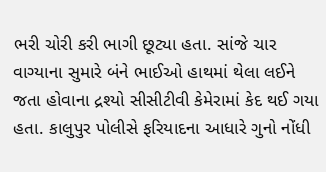ભરી ચોરી કરી ભાગી છૂટ્યા હતા. સાંજે ચાર વાગ્યાના સુમારે બંને ભાઈઓ હાથમાં થેલા લઈને જતા હોવાના દ્રશ્યો સીસીટીવી કેમેરામાં કેદ થઈ ગયા હતા. કાલુપુર પોલીસે ફરિયાદના આધારે ગુનો નોંધી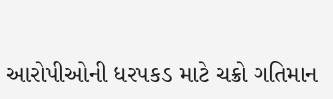આરોપીઓની ધરપકડ માટે ચક્રો ગતિમાન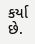કર્યા છે.